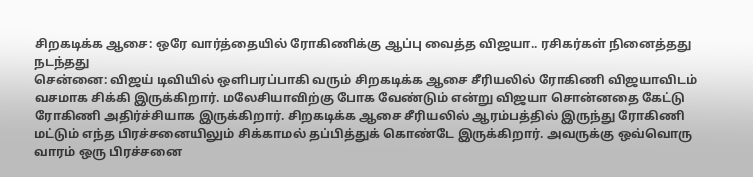சிறகடிக்க ஆசை: ஒரே வார்த்தையில் ரோகிணிக்கு ஆப்பு வைத்த விஜயா.. ரசிகர்கள் நினைத்தது நடந்தது
சென்னை: விஜய் டிவியில் ஒளிபரப்பாகி வரும் சிறகடிக்க ஆசை சீரியலில் ரோகிணி விஜயாவிடம் வசமாக சிக்கி இருக்கிறார். மலேசியாவிற்கு போக வேண்டும் என்று விஜயா சொன்னதை கேட்டு ரோகிணி அதிர்ச்சியாக இருக்கிறார். சிறகடிக்க ஆசை சீரியலில் ஆரம்பத்தில் இருந்து ரோகிணி மட்டும் எந்த பிரச்சனையிலும் சிக்காமல் தப்பித்துக் கொண்டே இருக்கிறார். அவருக்கு ஒவ்வொரு வாரம் ஒரு பிரச்சனை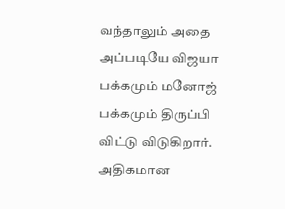வந்தாலும் அதை அப்படியே விஜயா பக்கமும் மனோஜ் பக்கமும் திருப்பி விட்டு விடுகிறார்.
அதிகமான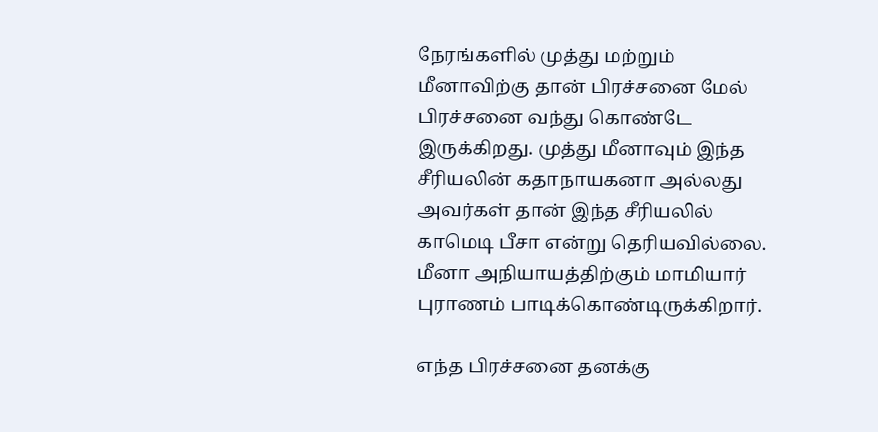நேரங்களில் முத்து மற்றும் மீனாவிற்கு தான் பிரச்சனை மேல் பிரச்சனை வந்து கொண்டே இருக்கிறது. முத்து மீனாவும் இந்த சீரியலின் கதாநாயகனா அல்லது அவர்கள் தான் இந்த சீரியலில் காமெடி பீசா என்று தெரியவில்லை. மீனா அநியாயத்திற்கும் மாமியார் புராணம் பாடிக்கொண்டிருக்கிறார்.

எந்த பிரச்சனை தனக்கு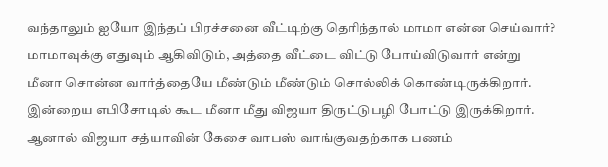வந்தாலும் ஐயோ இந்தப் பிரச்சனை வீட்டிற்கு தெரிந்தால் மாமா என்ன செய்வார்? மாமாவுக்கு எதுவும் ஆகிவிடும், அத்தை வீட்டை விட்டு போய்விடுவார் என்று மீனா சொன்ன வார்த்தையே மீண்டும் மீண்டும் சொல்லிக் கொண்டிருக்கிறார். இன்றைய எபிசோடில் கூட மீனா மீது விஜயா திருட்டுபழி போட்டு இருக்கிறார்.
ஆனால் விஜயா சத்யாவின் கேசை வாபஸ் வாங்குவதற்காக பணம்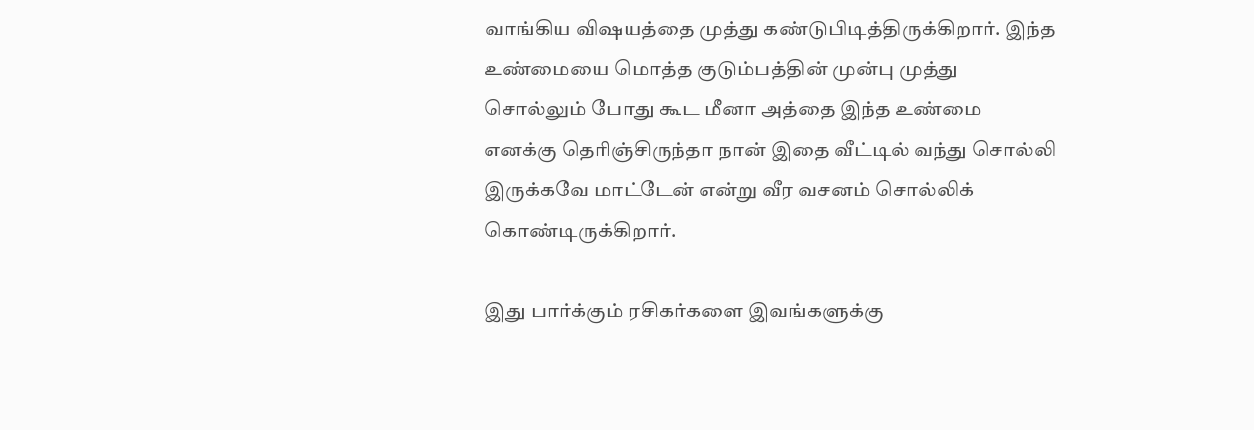வாங்கிய விஷயத்தை முத்து கண்டுபிடித்திருக்கிறார். இந்த உண்மையை மொத்த குடும்பத்தின் முன்பு முத்து சொல்லும் போது கூட மீனா அத்தை இந்த உண்மை எனக்கு தெரிஞ்சிருந்தா நான் இதை வீட்டில் வந்து சொல்லி இருக்கவே மாட்டேன் என்று வீர வசனம் சொல்லிக் கொண்டிருக்கிறார்.

இது பார்க்கும் ரசிகர்களை இவங்களுக்கு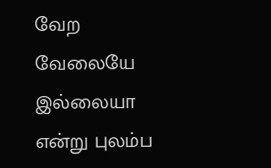வேற வேலையே இல்லையா என்று புலம்ப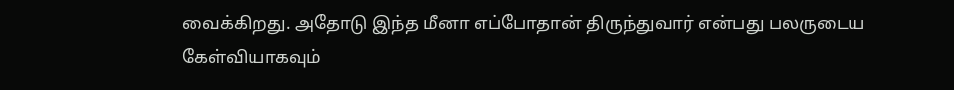வைக்கிறது. அதோடு இந்த மீனா எப்போதான் திருந்துவார் என்பது பலருடைய கேள்வியாகவும்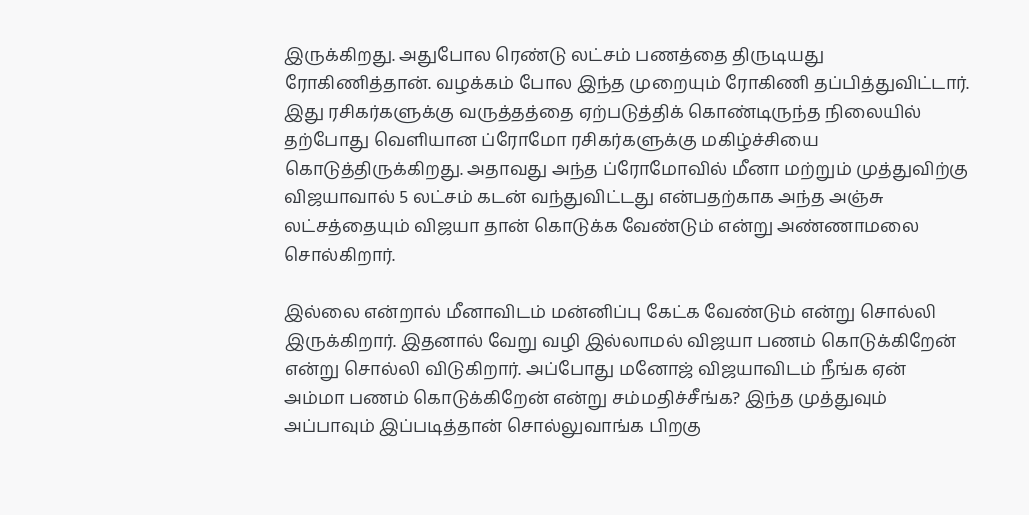இருக்கிறது. அதுபோல ரெண்டு லட்சம் பணத்தை திருடியது ரோகிணித்தான். வழக்கம் போல இந்த முறையும் ரோகிணி தப்பித்துவிட்டார்.
இது ரசிகர்களுக்கு வருத்தத்தை ஏற்படுத்திக் கொண்டிருந்த நிலையில் தற்போது வெளியான ப்ரோமோ ரசிகர்களுக்கு மகிழ்ச்சியை கொடுத்திருக்கிறது. அதாவது அந்த ப்ரோமோவில் மீனா மற்றும் முத்துவிற்கு விஜயாவால் 5 லட்சம் கடன் வந்துவிட்டது என்பதற்காக அந்த அஞ்சு லட்சத்தையும் விஜயா தான் கொடுக்க வேண்டும் என்று அண்ணாமலை சொல்கிறார்.

இல்லை என்றால் மீனாவிடம் மன்னிப்பு கேட்க வேண்டும் என்று சொல்லி இருக்கிறார். இதனால் வேறு வழி இல்லாமல் விஜயா பணம் கொடுக்கிறேன் என்று சொல்லி விடுகிறார். அப்போது மனோஜ் விஜயாவிடம் நீங்க ஏன் அம்மா பணம் கொடுக்கிறேன் என்று சம்மதிச்சீங்க? இந்த முத்துவும் அப்பாவும் இப்படித்தான் சொல்லுவாங்க பிறகு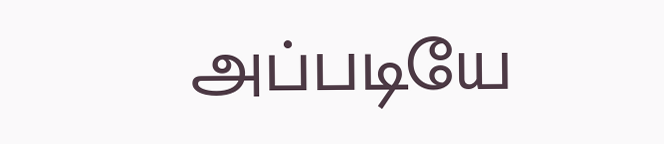அப்படியே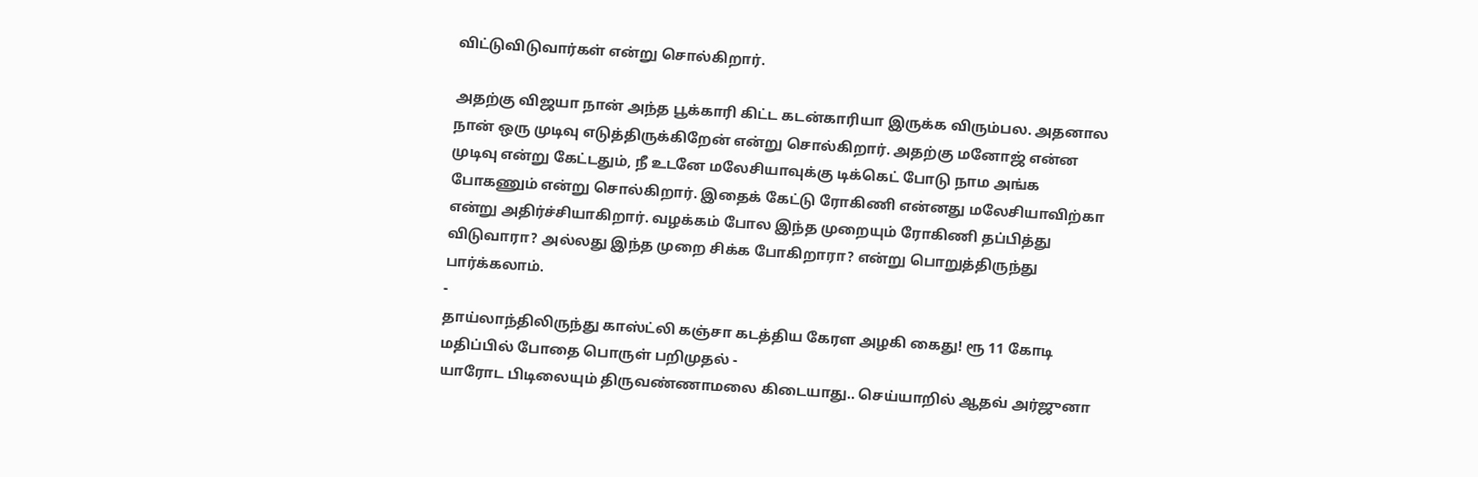விட்டுவிடுவார்கள் என்று சொல்கிறார்.

அதற்கு விஜயா நான் அந்த பூக்காரி கிட்ட கடன்காரியா இருக்க விரும்பல. அதனால நான் ஒரு முடிவு எடுத்திருக்கிறேன் என்று சொல்கிறார். அதற்கு மனோஜ் என்ன முடிவு என்று கேட்டதும், நீ உடனே மலேசியாவுக்கு டிக்கெட் போடு நாம அங்க போகணும் என்று சொல்கிறார். இதைக் கேட்டு ரோகிணி என்னது மலேசியாவிற்கா என்று அதிர்ச்சியாகிறார். வழக்கம் போல இந்த முறையும் ரோகிணி தப்பித்து விடுவாரா? அல்லது இந்த முறை சிக்க போகிறாரா? என்று பொறுத்திருந்து பார்க்கலாம்.
-
தாய்லாந்திலிருந்து காஸ்ட்லி கஞ்சா கடத்திய கேரள அழகி கைது! ரூ 11 கோடி மதிப்பில் போதை பொருள் பறிமுதல் -
யாரோட பிடிலையும் திருவண்ணாமலை கிடையாது.. செய்யாறில் ஆதவ் அர்ஜுனா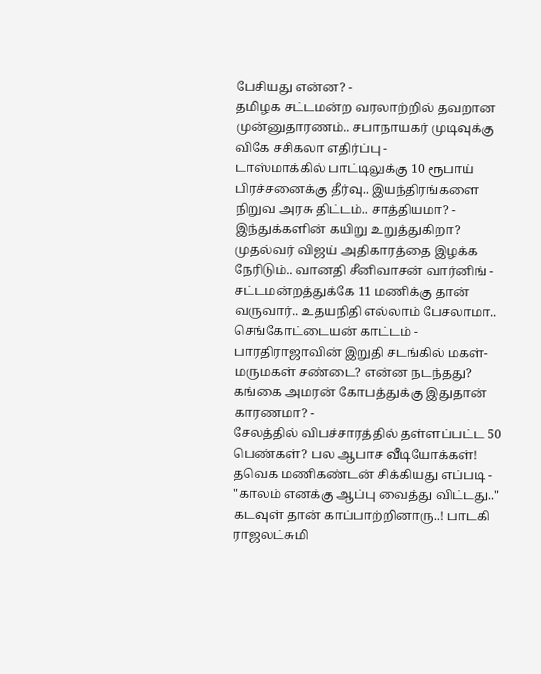பேசியது என்ன? -
தமிழக சட்டமன்ற வரலாற்றில் தவறான முன்னுதாரணம்.. சபாநாயகர் முடிவுக்கு விகே சசிகலா எதிர்ப்பு -
டாஸ்மாக்கில் பாட்டிலுக்கு 10 ரூபாய் பிரச்சனைக்கு தீர்வு.. இயந்திரங்களை நிறுவ அரசு திட்டம்.. சாத்தியமா? -
இந்துக்களின் கயிறு உறுத்துகிறா? முதல்வர் விஜய் அதிகாரத்தை இழக்க நேரிடும்.. வானதி சீனிவாசன் வார்னிங் -
சட்டமன்றத்துக்கே 11 மணிக்கு தான் வருவார்.. உதயநிதி எல்லாம் பேசலாமா.. செங்கோட்டையன் காட்டம் -
பாரதிராஜாவின் இறுதி சடங்கில் மகள்- மருமகள் சண்டை? என்ன நடந்தது? கங்கை அமரன் கோபத்துக்கு இதுதான் காரணமா? -
சேலத்தில் விபச்சாரத்தில் தள்ளப்பட்ட 50 பெண்கள்? பல ஆபாச வீடியோக்கள்! தவெக மணிகண்டன் சிக்கியது எப்படி -
"காலம் எனக்கு ஆப்பு வைத்து விட்டது.." கடவுள் தான் காப்பாற்றினாரு..! பாடகி ராஜலட்சுமி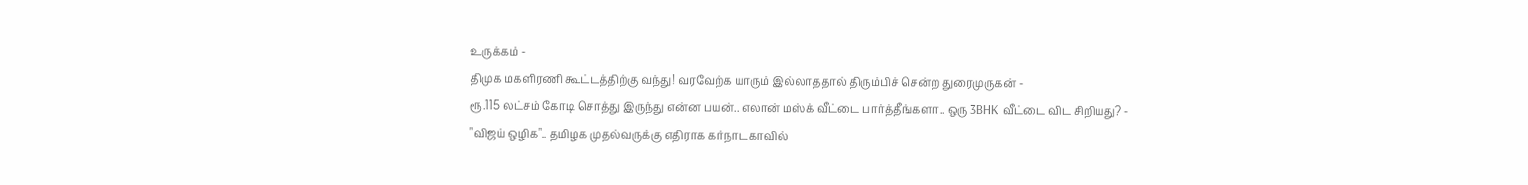உருக்கம் -
திமுக மகளிரணி கூட்டத்திற்கு வந்து! வரவேற்க யாரும் இல்லாததால் திரும்பிச் சென்ற துரைமுருகன் -
ரூ.115 லட்சம் கோடி சொத்து இருந்து என்ன பயன்.. எலான் மஸ்க் வீட்டை பார்த்தீங்களா.. ஒரு 3BHK வீட்டை விட சிறியது? -
"விஜய் ஒழிக".. தமிழக முதல்வருக்கு எதிராக கர்நாடகாவில்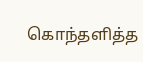கொந்தளித்த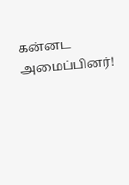கன்னட அமைப்பினர்!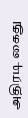அதிரடி கைது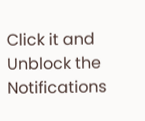Click it and Unblock the Notifications